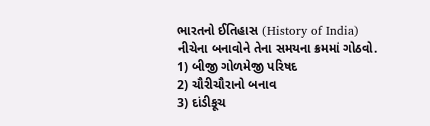ભારતનો ઈતિહાસ (History of India)
નીચેના બનાવોને તેના સમયના ક્રમમાં ગોઠવો.
1) બીજી ગોળમેજી પરિષદ
2) ચૌરીચૌરાનો બનાવ
3) દાંડીકૂચ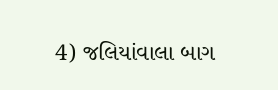4) જલિયાંવાલા બાગ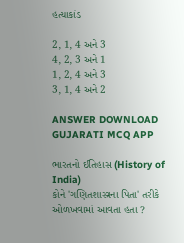હત્યાકાંડ

2, 1, 4 અને 3
4, 2, 3 અને 1
1, 2, 4 અને 3
3, 1, 4 અને 2

ANSWER DOWNLOAD GUJARATI MCQ APP

ભારતનો ઈતિહાસ (History of India)
કોને 'ગણિતશાસ્ત્રના પિતા' તરીકે ઓળખવામાં આવતા હતા ?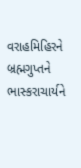વરાહમિહિરને
બ્રહ્મગુપ્તને
ભાસ્કરાચાર્યને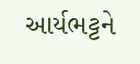આર્યભટ્ટને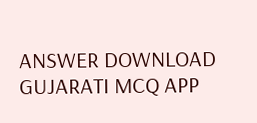ANSWER DOWNLOAD GUJARATI MCQ APP